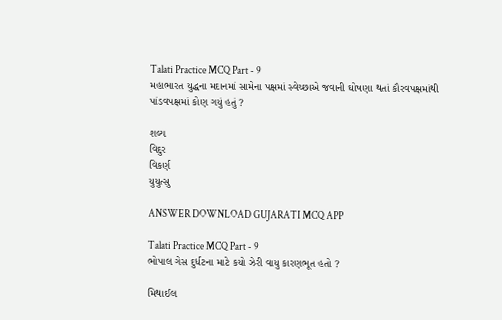Talati Practice MCQ Part - 9
મહાભારત યુદ્ધના મદાનમાં સામેના પક્ષમાં સ્વેચ્છાએ જવાની ઘોષણા થતાં કૌરવપક્ષમાંથી પાંડવપક્ષમાં કોણ ગયું હતું ?

શલ્ય
વિદુર
વિકર્ણ
યુયુત્સુ

ANSWER DOWNLOAD GUJARATI MCQ APP

Talati Practice MCQ Part - 9
ભોપાલ ગેસ દુર્ધટના માટે કયો ઝેરી વાયુ કારણભૂત હતો ?

મિથાઈલ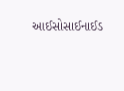આઈસોસાઈનાઈડ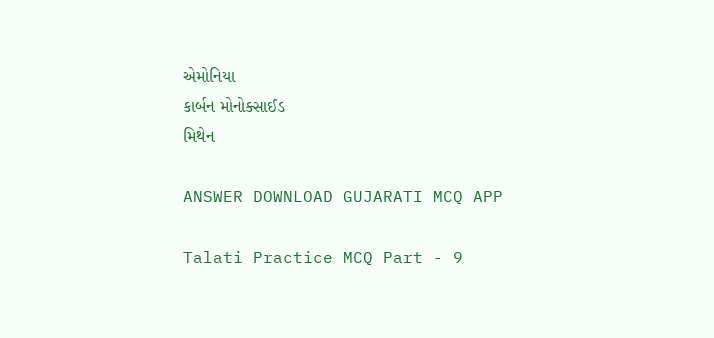એમોનિયા
કાર્બન મોનોક્સાઈડ
મિથેન

ANSWER DOWNLOAD GUJARATI MCQ APP

Talati Practice MCQ Part - 9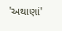'અથાણાં'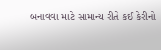બનાવવા માટે સામાન્ય રીતે કઈ કેરીનો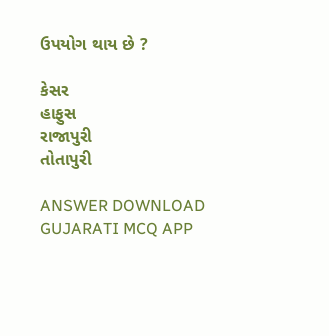ઉપયોગ થાય છે ?

કેસર
હાફુસ
રાજાપુરી
તોતાપુરી

ANSWER DOWNLOAD GUJARATI MCQ APP